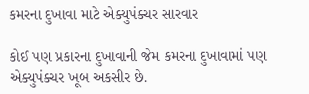કમરના દુખાવા માટે એક્યુપંક્ચર સારવાર

કોઈ પણ પ્રકારના દુખાવાની જેમ કમરના દુખાવામાં પણ એક્યુપંક્ચર ખૂબ અકસીર છે.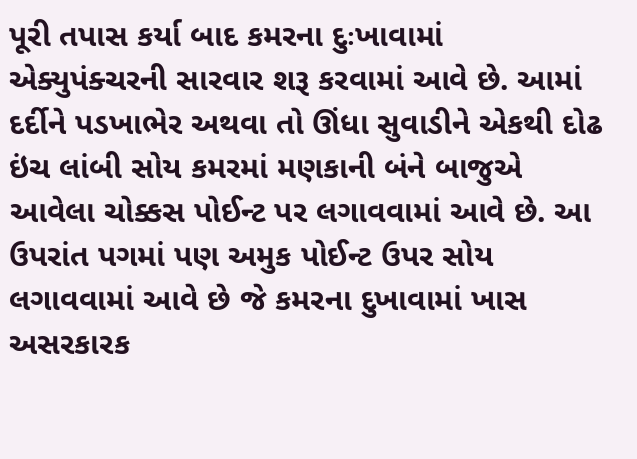પૂરી તપાસ કર્યા બાદ કમરના દુઃખાવામાં એક્યુપંક્ચરની સારવાર શરૂ કરવામાં આવે છે. આમાં દર્દીને પડખાભેર અથવા તો ઊંધા સુવાડીને એકથી દોઢ ઇંચ લાંબી સોય કમરમાં મણકાની બંને બાજુએ આવેલા ચોક્કસ પોઈન્ટ પર લગાવવામાં આવે છે. આ ઉપરાંત પગમાં પણ અમુક પોઈન્ટ ઉપર સોય લગાવવામાં આવે છે જે કમરના દુખાવામાં ખાસ અસરકારક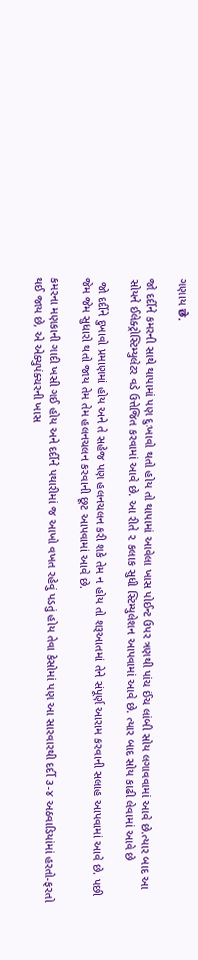ગણાય छे.

જો દર્દીને કમરની સાથે થાપામાં પણ દુઃખાવો થતો હોય તો થાપામાં આવેલા ખાસ પોઈન્ટ ઉપર ત્રણથી પાંચ ઈંચ લાંબી સોય લગાવવામાં આવે છે.ત્યાર બાદ આ સોયને ઈલેક્ટ્રોસ્ટિમ્યુલેટર વડે ઉત્તેજિત કરવામાં આવે છે. આ રીતે ૨ કલાક સુધી સ્ટિમ્યુલેશન આપવામાં આવે છે. ત્યાર બાદ સોય કાઢી લેવામાં આવે છે

 જો દર્દીને દુખાવો પ્રમાણમાં હોય અને તે સહેજ પણ હલનચલન કરી શકે તેમ ન હોય તો શરૂઆતમાં તેને સંપૂર્ણ આરામ કરવાની સલાહ આપવામાં આવે છે. પછી જેમ જેમ સુધારો થતો જાય તેમ તેમ હલનચલન કરવાની છૂટ આપવામાં આવે છે.

કમરના મણકાની ગાદી ખસી ગઈ હોય અને દર્દીને પથારીમાં જ આખો વખત રહેવું પડતું હોય તેવા કેસોમાં પણ આ સારવારથી દર્દી ૩-૪ અઠવાડિયાંમાં હરતો-ફરતો થઈ જાય છે, એ એક્યુપંક્ચરની ખાસ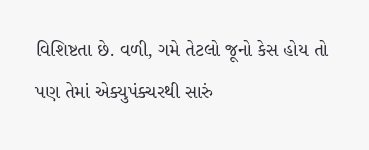વિશિષ્ટતા છે. વળી, ગમે તેટલો જૂનો કેસ હોય તો પણ તેમાં એક્યુપંક્ચરથી સારું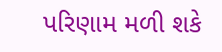પરિણામ મળી શકે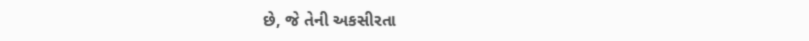છે, જે તેની અકસીરતા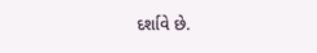દર્શાવે છે.